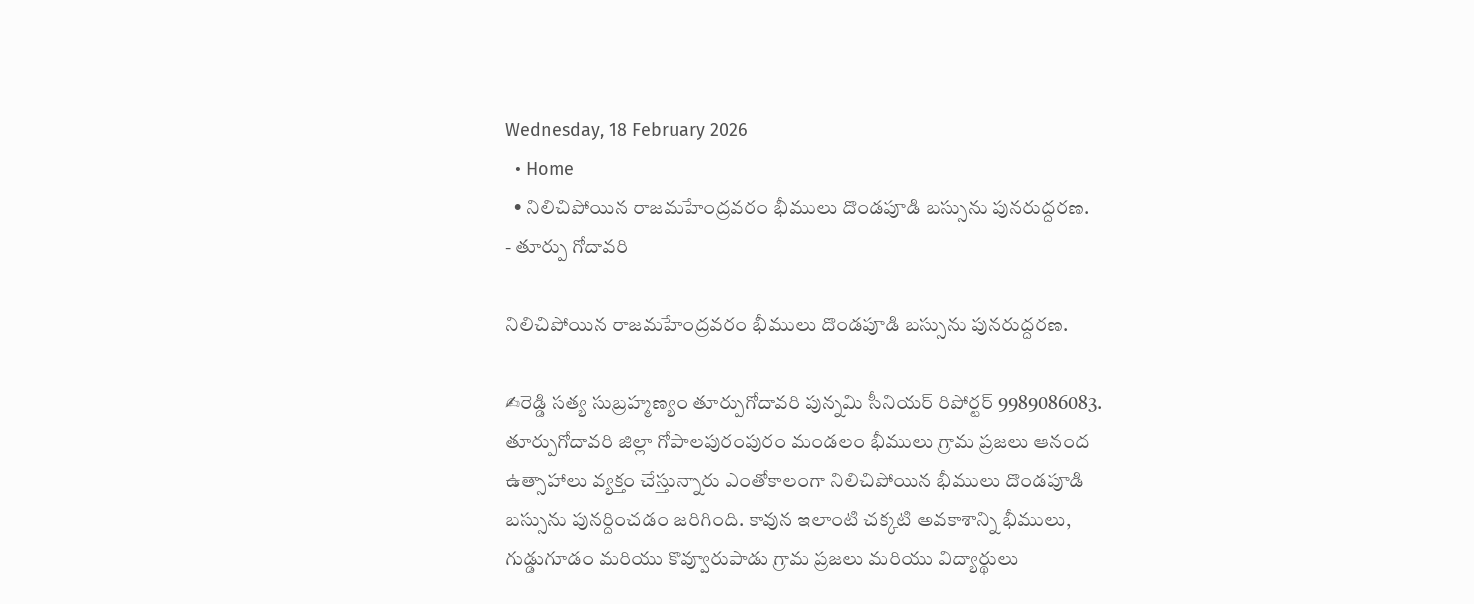Wednesday, 18 February 2026
  • Home
  • నిలిచిపోయిన రాజమహేంద్రవరం భీములు దొండపూడి బస్సును పునరుద్దరణ.
- తూర్పు గోదావరి

నిలిచిపోయిన రాజమహేంద్రవరం భీములు దొండపూడి బస్సును పునరుద్దరణ.

✍రెడ్డి సత్య సుబ్రహ్మణ్యం తూర్పుగోదావరి పున్నమి సీనియర్ రిపోర్టర్ 9989086083. తూర్పుగోదావరి జిల్లా గోపాలపురంపురం మండలం భీములు గ్రామ ప్రజలు ఆనంద ఉత్సాహాలు వ్యక్తం చేస్తున్నారు ఎంతోకాలంగా నిలిచిపోయిన భీములు దొండపూడి బస్సును పునర్దించడం జరిగింది. కావున ఇలాంటి చక్కటి అవకాశాన్ని భీములు, గుడ్డుగూడం మరియు కొవ్వూరుపాడు గ్రామ ప్రజలు మరియు విద్యార్థులు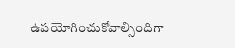ఉపయోగించుకోవాల్సిందిగా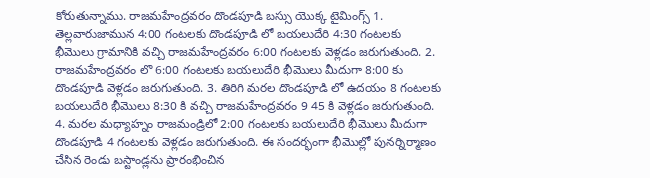కోరుతున్నాము. రాజమహేంద్రవరం దొండపూడి బస్సు యొక్క టైమింగ్స్ 1. తెల్లవారుజామున 4:00 గంటలకు దొండపూడి లో బయలుదేరి 4:30 గంటలకు భీమొలు గ్రామానికి వచ్చి రాజమహేంద్రవరం 6:00 గంటలకు వెళ్లడం జరుగుతుంది. 2. రాజమహేంద్రవరం లొ 6:00 గంటలకు బయలుదేరి భీమొలు మీదుగా 8:00 కు దొండపూడి వెళ్లడం జరుగుతుంది. 3. తిరిగి మరల దొండపూడి లో ఉదయం 8 గంటలకు బయలుదేరి భీమొలు 8:30 కి వచ్చి రాజమహేంద్రవరం 9 45 కి వెళ్లడం జరుగుతుంది. 4. మరల మధ్యాహ్నం రాజమండ్రిలో 2:00 గంటలకు బయలుదేరి భీమొలు మీదుగా దొండపూడి 4 గంటలకు వెళ్లడం జరుగుతుంది. ఈ సందర్భంగా భీమొల్లో పునర్నిర్మాణం చేసిన రెండు బస్టాండ్లను ప్రారంభించిన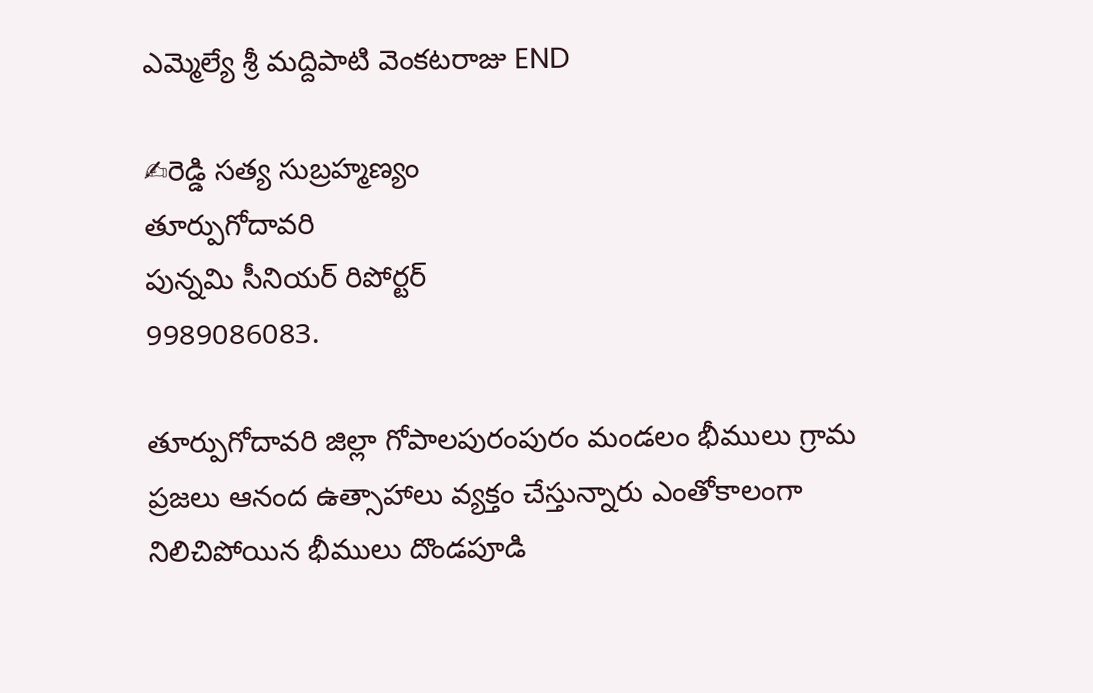ఎమ్మెల్యే శ్రీ మద్దిపాటి వెంకటరాజు END

✍రెడ్డి సత్య సుబ్రహ్మణ్యం
తూర్పుగోదావరి
పున్నమి సీనియర్ రిపోర్టర్
9989086083.

తూర్పుగోదావరి జిల్లా గోపాలపురంపురం మండలం భీములు గ్రామ ప్రజలు ఆనంద ఉత్సాహాలు వ్యక్తం చేస్తున్నారు ఎంతోకాలంగా నిలిచిపోయిన భీములు దొండపూడి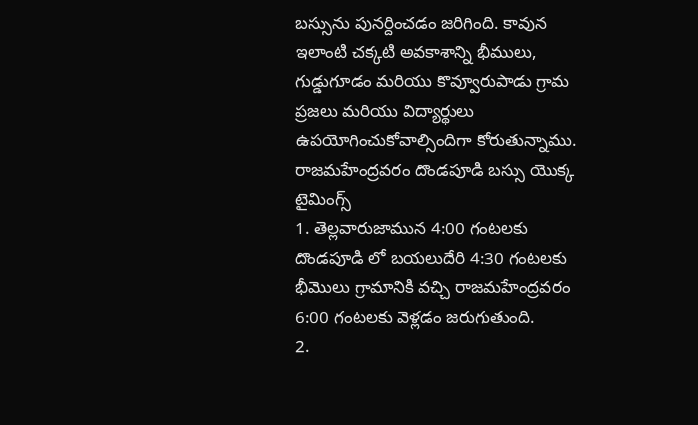బస్సును పునర్దించడం జరిగింది. కావున ఇలాంటి చక్కటి అవకాశాన్ని భీములు, గుడ్డుగూడం మరియు కొవ్వూరుపాడు గ్రామ ప్రజలు మరియు విద్యార్థులు ఉపయోగించుకోవాల్సిందిగా కోరుతున్నాము.
రాజమహేంద్రవరం దొండపూడి బస్సు యొక్క టైమింగ్స్
1. తెల్లవారుజామున 4:00 గంటలకు దొండపూడి లో బయలుదేరి 4:30 గంటలకు భీమొలు గ్రామానికి వచ్చి రాజమహేంద్రవరం 6:00 గంటలకు వెళ్లడం జరుగుతుంది.
2.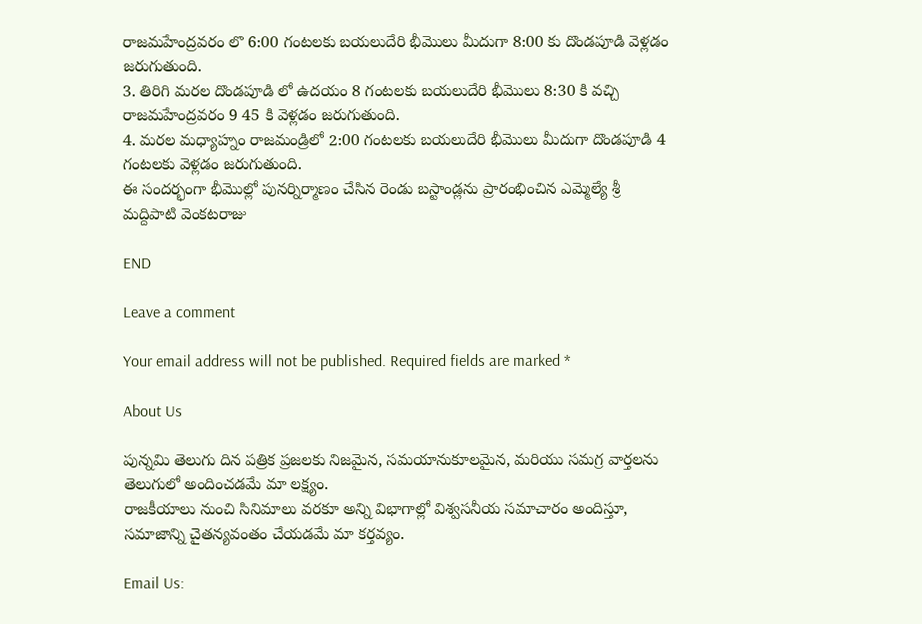రాజమహేంద్రవరం లొ 6:00 గంటలకు బయలుదేరి భీమొలు మీదుగా 8:00 కు దొండపూడి వెళ్లడం జరుగుతుంది.
3. తిరిగి మరల దొండపూడి లో ఉదయం 8 గంటలకు బయలుదేరి భీమొలు 8:30 కి వచ్చి రాజమహేంద్రవరం 9 45 కి వెళ్లడం జరుగుతుంది.
4. మరల మధ్యాహ్నం రాజమండ్రిలో 2:00 గంటలకు బయలుదేరి భీమొలు మీదుగా దొండపూడి 4 గంటలకు వెళ్లడం జరుగుతుంది.
ఈ సందర్భంగా భీమొల్లో పునర్నిర్మాణం చేసిన రెండు బస్టాండ్లను ప్రారంభించిన ఎమ్మెల్యే శ్రీ మద్దిపాటి వెంకటరాజు

END

Leave a comment

Your email address will not be published. Required fields are marked *

About Us

పున్నమి తెలుగు దిన పత్రిక ప్రజలకు నిజమైన, సమయానుకూలమైన, మరియు సమగ్ర వార్తలను తెలుగులో అందించడమే మా లక్ష్యం.
రాజకీయాలు నుంచి సినిమాలు వరకూ అన్ని విభాగాల్లో విశ్వసనీయ సమాచారం అందిస్తూ, సమాజాన్ని చైతన్యవంతం చేయడమే మా కర్తవ్యం.

Email Us: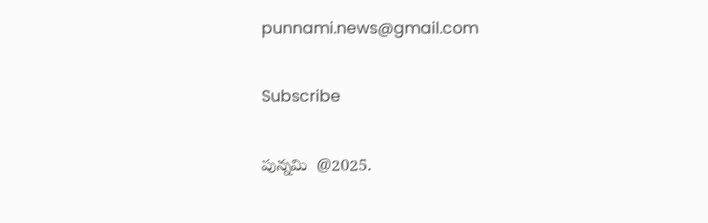punnami.news@gmail.com

Subscribe

పున్నమి  @2025.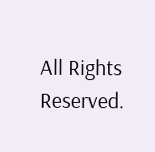All Rights Reserved.